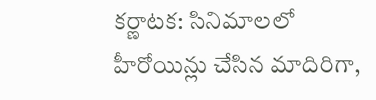కర్ణాటక: సినిమాలలో హీరోయిన్లు చేసిన మాదిరిగా,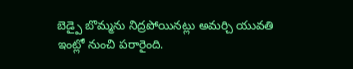బెడ్పై బొమ్మను నిద్రపోయినట్లు అమర్చి యువతి ఇంట్లో నుంచి పరారైంది.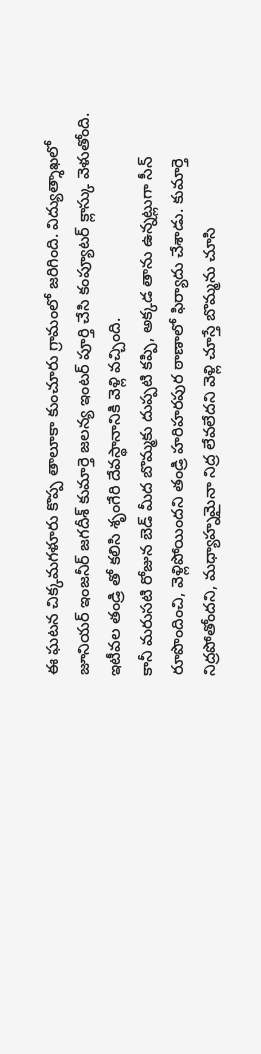ఈ ఘటన చిక్కమగళూరు కొప్ప తాలూకా కుంచూరు గ్రామంలో జరిగింది. విద్యుత్శాఖలో జూనియర్ ఇంజనీర్ జగదీశ్ కుమార్తె జలన్య ఇంటర్ పూర్తి చేసి కంప్యూటర్ క్లాస్కు వెళుతోంది. ఇటీవల తండ్రి తో కలిసి శృంగేరి దేవస్థానానికి వెళ్లి వచ్చింది.
కానీ మరుసటి రోజున బెడ్ మీద బొమ్మకు దుప్పటి కప్పి, అక్కడ తాను ఉన్నట్లుగా సీన్ రూపొందించి, వెళ్లిపోయిందని తండ్రి హరిహరపుర ఠాణాలో ఫిర్యాదు చేశాడు. కుమార్తె నిద్రపోతోందని, మధ్యాహ్నమైనా నిద్ర లేవలేదని వెళ్లి చూస్తే బొమ్మను చూసి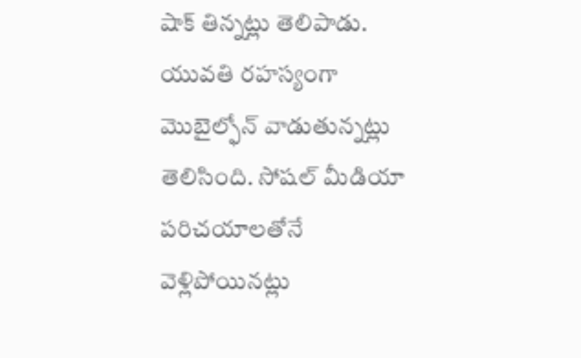షాక్ తిన్నట్లు తెలిపాడు. యువతి రహస్యంగా మొబైల్ఫోన్ వాడుతున్నట్లు తెలిసింది. సోషల్ మీడియా పరిచయాలతోనే వెళ్లిపోయినట్లు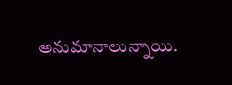అనుమానాలున్నాయి.